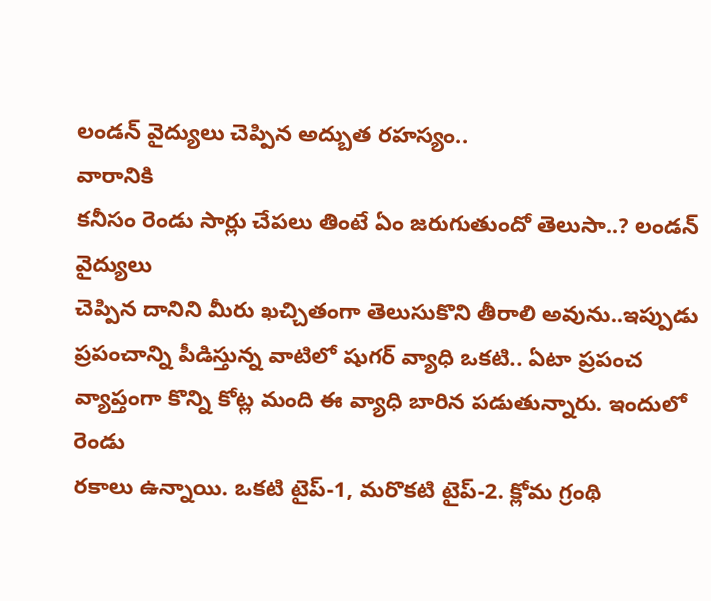లండన్ వైద్యులు చెప్పిన అద్బుత రహస్యం..
వారానికి
కనీసం రెండు సార్లు చేపలు తింటే ఏం జరుగుతుందో తెలుసా..? లండన్ వైద్యులు
చెప్పిన దానిని మీరు ఖచ్చితంగా తెలుసుకొని తీరాలి అవును..ఇప్పుడు
ప్రపంచాన్ని పీడిస్తున్న వాటిలో షుగర్ వ్యాధి ఒకటి.. ఏటా ప్రపంచ
వ్యాప్తంగా కొన్ని కోట్ల మంది ఈ వ్యాధి బారిన పడుతున్నారు. ఇందులో రెండు
రకాలు ఉన్నాయి. ఒకటి టైప్-1, మరొకటి టైప్-2. క్లోమ గ్రంథి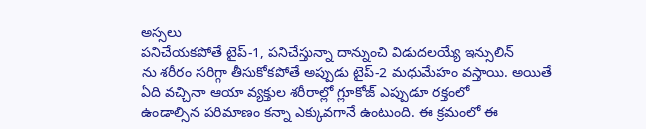అస్సలు
పనిచేయకపోతే టైప్-1, పనిచేస్తున్నా దాన్నుంచి విడుదలయ్యే ఇన్సులిన్
ను శరీరం సరిగ్గా తీసుకోకపోతే అప్పుడు టైప్-2 మధుమేహం వస్తాయి. అయితే
ఏది వచ్చినా ఆయా వ్యక్తుల శరీరాల్లో గ్లూకోజ్ ఎప్పుడూ రక్తంలో
ఉండాల్సిన పరిమాణం కన్నా ఎక్కువగానే ఉంటుంది. ఈ క్రమంలో ఈ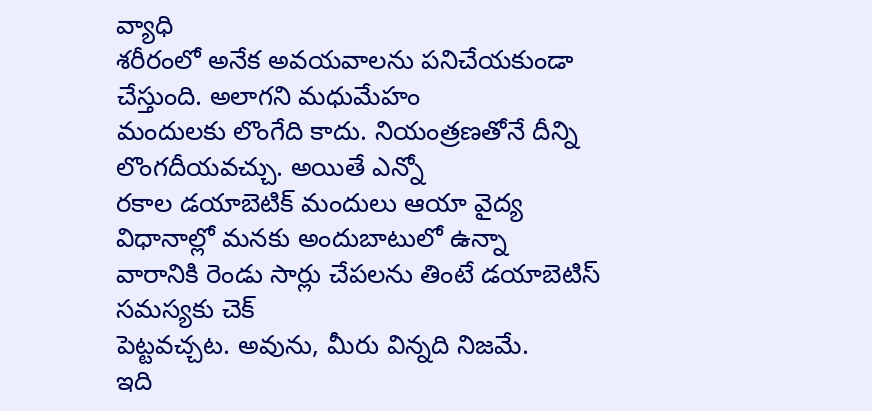వ్యాధి
శరీరంలో అనేక అవయవాలను పనిచేయకుండా చేస్తుంది. అలాగని మధుమేహం
మందులకు లొంగేది కాదు. నియంత్రణతోనే దీన్ని లొంగదీయవచ్చు. అయితే ఎన్నో
రకాల డయాబెటిక్ మందులు ఆయా వైద్య విధానాల్లో మనకు అందుబాటులో ఉన్నా
వారానికి రెండు సార్లు చేపలను తింటే డయాబెటిస్ సమస్యకు చెక్
పెట్టవచ్చట. అవును, మీరు విన్నది నిజమే.
ఇది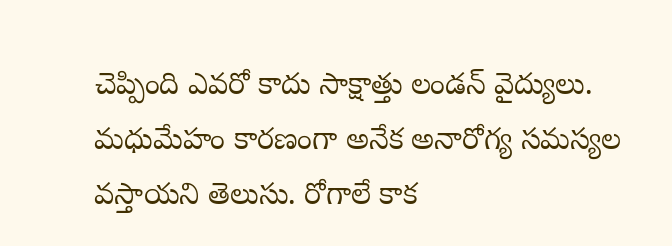చెప్పింది ఎవరో కాదు సాక్షాత్తు లండన్ వైద్యులు. మధుమేహం కారణంగా అనేక అనారోగ్య సమస్యల వస్తాయని తెలుసు. రోగాలే కాక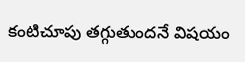కంటిచూపు తగ్గుతుందనే విషయం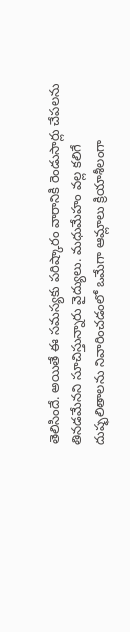తెలిసిందే. అయితే ఈ సమస్యకు పరిష్కారం వారానికి రెండుసార్లు చేపలను తినడమేనని సూచిస్తున్నారు వైద్యులు. మధుమేహం వల్ల కలిగే దుష్ఫలితాలను నివారించడంలో ఒమేగా ఆమ్లాలు క్రియాశీలంగా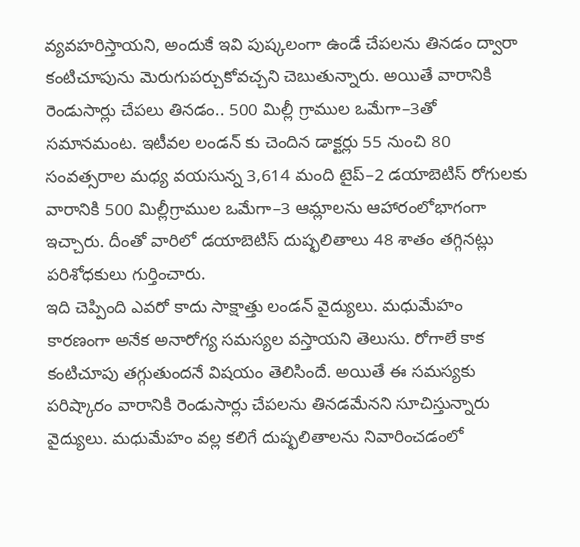వ్యవహరిస్తాయని, అందుకే ఇవి పుష్కలంగా ఉండే చేపలను తినడం ద్వారా కంటిచూపును మెరుగుపర్చుకోవచ్చని చెబుతున్నారు. అయితే వారానికి రెండుసార్లు చేపలు తినడం.. 500 మిల్లీ గ్రాముల ఒమేగా–3తో సమానమంట. ఇటీవల లండన్ కు చెందిన డాక్టర్లు 55 నుంచి 80 సంవత్సరాల మధ్య వయసున్న 3,614 మంది టైప్–2 డయాబెటిస్ రోగులకు వారానికి 500 మిల్లీగ్రాముల ఒమేగా–3 ఆమ్లాలను ఆహారంలోభాగంగా ఇచ్చారు. దీంతో వారిలో డయాబెటిస్ దుష్ఫలితాలు 48 శాతం తగ్గినట్లు పరిశోధకులు గుర్తించారు.
ఇది చెప్పింది ఎవరో కాదు సాక్షాత్తు లండన్ వైద్యులు. మధుమేహం కారణంగా అనేక అనారోగ్య సమస్యల వస్తాయని తెలుసు. రోగాలే కాక కంటిచూపు తగ్గుతుందనే విషయం తెలిసిందే. అయితే ఈ సమస్యకు పరిష్కారం వారానికి రెండుసార్లు చేపలను తినడమేనని సూచిస్తున్నారు వైద్యులు. మధుమేహం వల్ల కలిగే దుష్ఫలితాలను నివారించడంలో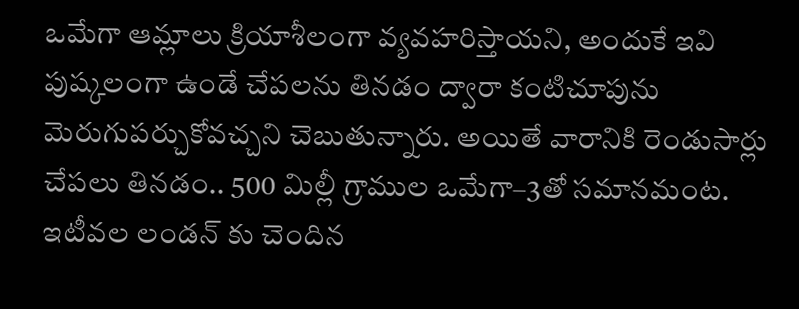ఒమేగా ఆమ్లాలు క్రియాశీలంగా వ్యవహరిస్తాయని, అందుకే ఇవి పుష్కలంగా ఉండే చేపలను తినడం ద్వారా కంటిచూపును మెరుగుపర్చుకోవచ్చని చెబుతున్నారు. అయితే వారానికి రెండుసార్లు చేపలు తినడం.. 500 మిల్లీ గ్రాముల ఒమేగా–3తో సమానమంట. ఇటీవల లండన్ కు చెందిన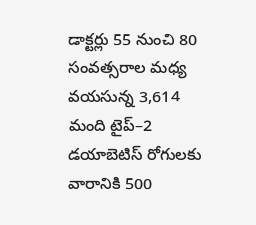డాక్టర్లు 55 నుంచి 80 సంవత్సరాల మధ్య వయసున్న 3,614 మంది టైప్–2 డయాబెటిస్ రోగులకు వారానికి 500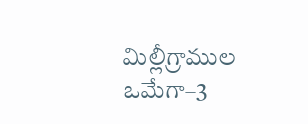మిల్లీగ్రాముల ఒమేగా–3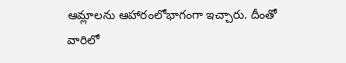ఆమ్లాలను ఆహారంలోభాగంగా ఇచ్చారు. దీంతో వారిలో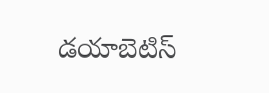డయాబెటిస్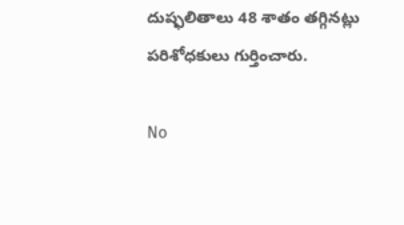దుష్ఫలితాలు 48 శాతం తగ్గినట్లు పరిశోధకులు గుర్తించారు.

No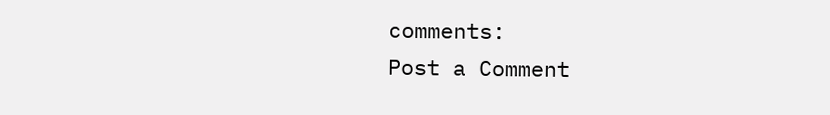comments:
Post a Comment